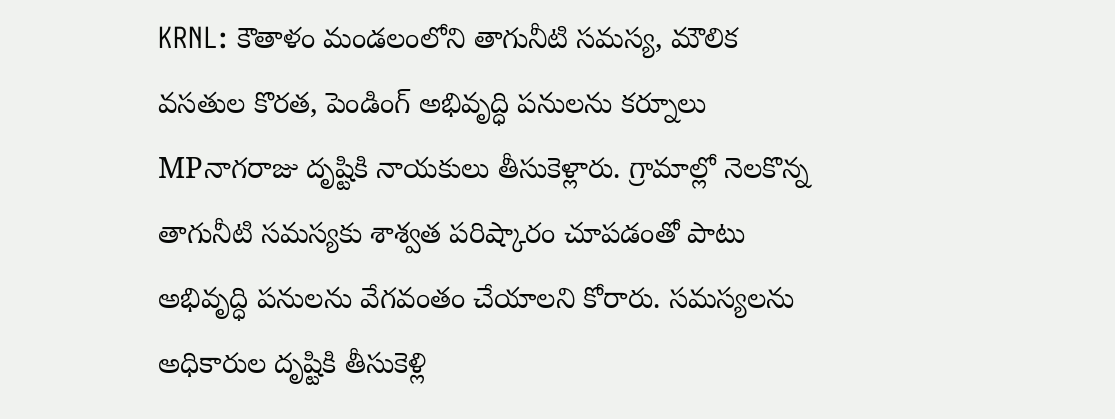KRNL: కౌతాళం మండలంలోని తాగునీటి సమస్య, మౌలిక వసతుల కొరత, పెండింగ్ అభివృద్ధి పనులను కర్నూలు MPనాగరాజు దృష్టికి నాయకులు తీసుకెళ్లారు. గ్రామాల్లో నెలకొన్న తాగునీటి సమస్యకు శాశ్వత పరిష్కారం చూపడంతో పాటు అభివృద్ధి పనులను వేగవంతం చేయాలని కోరారు. సమస్యలను అధికారుల దృష్టికి తీసుకెళ్లి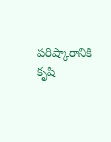పరిష్కారానికి కృషి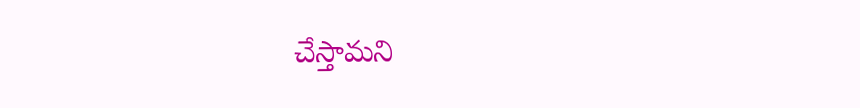చేస్తామని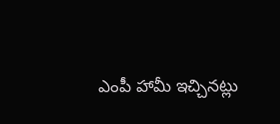ఎంపీ హామీ ఇచ్చినట్లు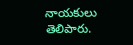నాయకులు తెలిపారు.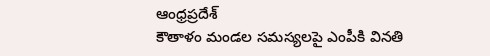ఆంధ్రప్రదేశ్
కౌతాళం మండల సమస్యలపై ఎంపీకి వినతి